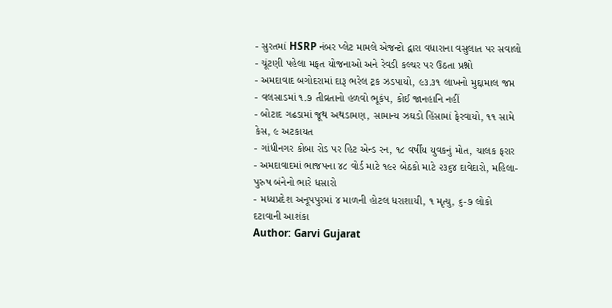- સુરતમાં HSRP નંબર પ્લેટ મામલે એજન્ટો દ્વારા વધારાના વસુલાત પર સવાલો
- ચૂંટણી પહેલા મફત યોજનાઓ અને રેવડી કલ્ચર પર ઉઠતા પ્રશ્નો
- અમદાવાદ બગોદરામાં દારૂ ભરેલ ટ્રક ઝડપાયો, ૯૩.૩૧ લાખનો મુદ્દામાલ જપ્ત
- વલસાડમાં ૧.૭ તીવ્રતાનો હળવો ભૂકંપ, કોઈ જાનહાનિ નહીં
- બોટાદ ગઢડામાં જૂથ અથડામણ, સામાન્ય ઝઘડો હિંસામાં ફેરવાયો, ૧૧ સામે કેસ, ૯ અટકાયત
- ગાંધીનગર કોબા રોડ પર હિટ એન્ડ રન, ૧૮ વર્ષીય યુવકનું મોત, ચાલક ફરાર
- અમદાવાદમાં ભાજપના ૪૮ વોર્ડ માટે ૧૯૨ બેઠકો માટે ૨૩૬૪ દાવેદારો, મહિલા-પુરુષ બંનેનો ભારે ધસારો
- મધ્યપ્રદેશ અનૂપપુરમાં ૪ માળની હોટલ ધરાશાયી, ૧ મૃત્યુ, ૬-૭ લોકો દટાવાની આશંકા
Author: Garvi Gujarat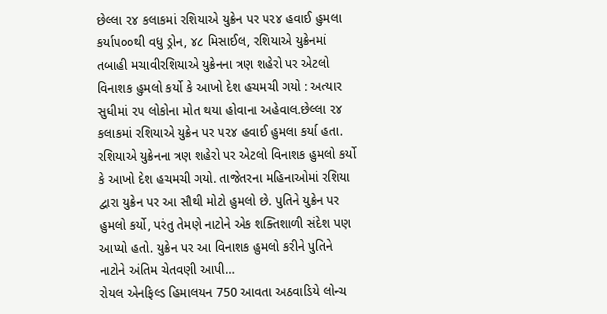છેલ્લા ૨૪ કલાકમાં રશિયાએ યુક્રેન પર ૫૨૪ હવાઈ હુમલા કર્યા૫૦૦થી વધુ ડ્રોન, ૪૮ મિસાઈલ, રશિયાએ યુક્રેનમાં તબાહી મચાવીરશિયાએ યુક્રેનના ત્રણ શહેરો પર એટલો વિનાશક હુમલો કર્યો કે આખો દેશ હચમચી ગયો : અત્યાર સુધીમાં ૨૫ લોકોના મોત થયા હોવાના અહેવાલ.છેલ્લા ૨૪ કલાકમાં રશિયાએ યુક્રેન પર ૫૨૪ હવાઈ હુમલા કર્યા હતા. રશિયાએ યુક્રેનના ત્રણ શહેરો પર એટલો વિનાશક હુમલો કર્યો કે આખો દેશ હચમચી ગયો. તાજેતરના મહિનાઓમાં રશિયા દ્વારા યુક્રેન પર આ સૌથી મોટો હુમલો છે. પુતિને યુક્રેન પર હુમલો કર્યો, પરંતુ તેમણે નાટોને એક શક્તિશાળી સંદેશ પણ આપ્યો હતો. યુક્રેન પર આ વિનાશક હુમલો કરીને પુતિને નાટોને અંતિમ ચેતવણી આપી…
રોયલ એનફિલ્ડ હિમાલયન 750 આવતા અઠવાડિયે લોન્ચ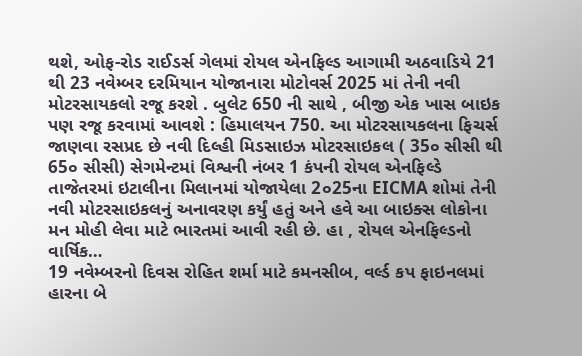થશે, ઓફ-રોડ રાઈડર્સ ગેલમાં રોયલ એનફિલ્ડ આગામી અઠવાડિયે 21 થી 23 નવેમ્બર દરમિયાન યોજાનારા મોટોવર્સ 2025 માં તેની નવી મોટરસાયકલો રજૂ કરશે . બુલેટ 650 ની સાથે , બીજી એક ખાસ બાઇક પણ રજૂ કરવામાં આવશે : હિમાલયન 750. આ મોટરસાયકલના ફિચર્સ જાણવા રસપ્રદ છે નવી દિલ્હી મિડસાઇઝ મોટરસાઇકલ ( 35૦ સીસી થી 65૦ સીસી) સેગમેન્ટમાં વિશ્વની નંબર 1 કંપની રોયલ એનફિલ્ડે તાજેતરમાં ઇટાલીના મિલાનમાં યોજાયેલા 2૦25ના EICMA શોમાં તેની નવી મોટરસાઇકલનું અનાવરણ કર્યું હતું અને હવે આ બાઇક્સ લોકોના મન મોહી લેવા માટે ભારતમાં આવી રહી છે. હા , રોયલ એનફિલ્ડનો વાર્ષિક…
19 નવેમ્બરનો દિવસ રોહિત શર્મા માટે કમનસીબ, વર્લ્ડ કપ ફાઇનલમાં હારના બે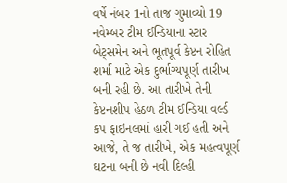વર્ષે નંબર 1નો તાજ ગુમાવ્યો 19 નવેમ્બર ટીમ ઈન્ડિયાના સ્ટાર બેટ્સમેન અને ભૂતપૂર્વ કેપ્ટન રોહિત શર્મા માટે એક દુર્ભાગ્યપૂર્ણ તારીખ બની રહી છે. આ તારીખે તેની કેપ્ટનશીપ હેઠળ ટીમ ઈન્ડિયા વર્લ્ડ કપ ફાઇનલમાં હારી ગઈ હતી અને આજે, તે જ તારીખે, એક મહત્વપૂર્ણ ઘટના બની છે નવી દિલ્હી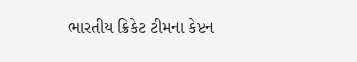ભારતીય ક્રિકેટ ટીમના કેપ્ટન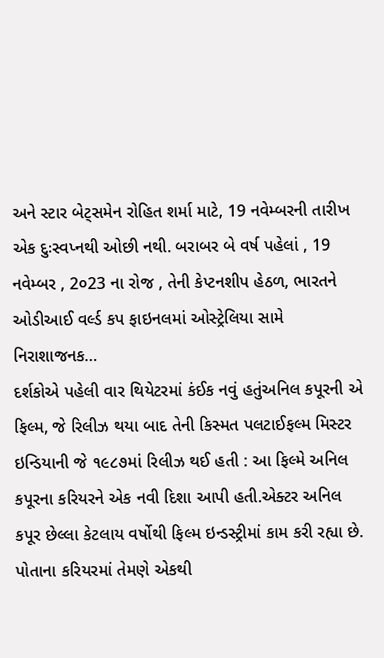અને સ્ટાર બેટ્સમેન રોહિત શર્મા માટે, 19 નવેમ્બરની તારીખ એક દુઃસ્વપ્નથી ઓછી નથી. બરાબર બે વર્ષ પહેલાં , 19 નવેમ્બર , 2૦23 ના રોજ , તેની કેપ્ટનશીપ હેઠળ, ભારતને ઓડીઆઈ વર્લ્ડ કપ ફાઇનલમાં ઓસ્ટ્રેલિયા સામે નિરાશાજનક…
દર્શકોએ પહેલી વાર થિયેટરમાં કંઈક નવું હતુંઅનિલ કપૂરની એ ફિલ્મ, જે રિલીઝ થયા બાદ તેની કિસ્મત પલટાઈફલ્મ મિસ્ટર ઇન્ડિયાની જે ૧૯૮૭માં રિલીઝ થઈ હતી : આ ફિલ્મે અનિલ કપૂરના કરિયરને એક નવી દિશા આપી હતી.એક્ટર અનિલ કપૂર છેલ્લા કેટલાય વર્ષોથી ફિલ્મ ઇન્ડસ્ટ્રીમાં કામ કરી રહ્યા છે. પોતાના કરિયરમાં તેમણે એકથી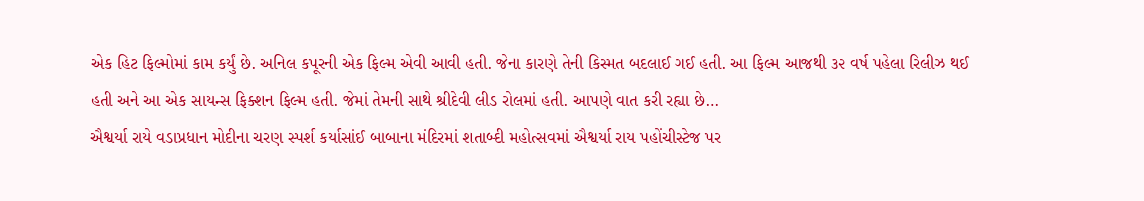એક હિટ ફિલ્મોમાં કામ કર્યું છે. અનિલ કપૂરની એક ફિલ્મ એવી આવી હતી. જેના કારણે તેની કિસ્મત બદલાઈ ગઈ હતી. આ ફિલ્મ આજથી ૩૨ વર્ષ પહેલા રિલીઝ થઈ હતી અને આ એક સાયન્સ ફિક્શન ફિલ્મ હતી. જેમાં તેમની સાથે શ્રીદેવી લીડ રોલમાં હતી. આપણે વાત કરી રહ્યા છે…
ઐશ્વર્યા રાયે વડાપ્રધાન મોદીના ચરણ સ્પર્શ કર્યાસાંઈ બાબાના મંદિરમાં શતાબ્દી મહોત્સવમાં ઐશ્વર્યા રાય પહોંચીસ્ટેજ પર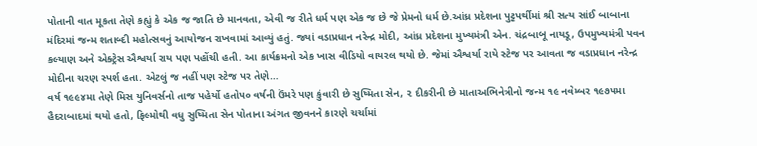પોતાની વાત મૂકતા તેણે કહ્યું કે એક જ જાતિ છે માનવતા, એવી જ રીતે ધર્મ પણ એક જ છે જે પ્રેમનો ધર્મ છે.આંધ્ર પ્રદેશના પુટ્ટપર્થીમાં શ્રી સત્ય સાંઈ બાબાના મંદિરમાં જન્મ શતાબ્દી મહોત્સવનું આયોજન રાખવામાં આવ્યું હતું. જ્યાં વડાપ્રધાન નરેન્દ્ર મોદી, આંધ્ર પ્રદેશના મુખ્યમંત્રી એન. ચંદ્રબાબૂ નાયડૂ, ઉપમુખ્યમંત્રી પવન કલ્યાણ અને એક્ટ્રેસ ઐશ્વર્યા રાય પણ પહોંચી હતી. આ કાર્યક્રમનો એક ખાસ વીડિયો વાયરલ થયો છે. જેમાં ઐશ્વર્યા રાયે સ્ટેજ પર આવતા જ વડાપ્રધાન નરેન્દ્ર મોદીના ચરણ સ્પર્શ હતા. એટલું જ નહીં પણ સ્ટેજ પર તેણે…
વર્ષ ૧૯૯૪મા તેણે મિસ યુનિવર્સનો તાજ પહેર્યો હતો૫૦ વર્ષની ઉંમરે પણ કુંવારી છે સુષ્મિતા સેન, ૨ દીકરીની છે માતાઅભિનેત્રીનો જન્મ ૧૯ નવેમ્બર ૧૯૭૫મા હૈદરાબાદમાં થયો હતો, ફિલ્મોથી વધુ સુષ્મિતા સેન પોતાના અંગત જીવનને કારણે ચર્ચામાં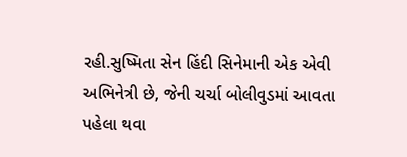રહી.સુષ્મિતા સેન હિંદી સિનેમાની એક એવી અભિનેત્રી છે, જેની ચર્ચા બોલીવુડમાં આવતા પહેલા થવા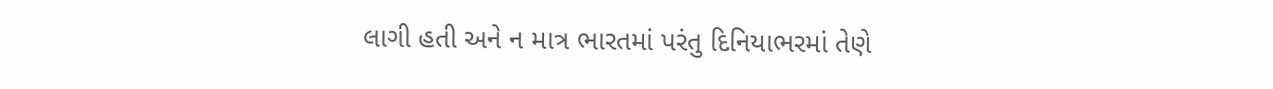લાગી હતી અને ન માત્ર ભારતમાં પરંતુ દિનિયાભરમાં તેણે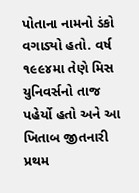પોતાના નામનો ડંકો વગાડ્યો હતો. વર્ષ ૧૯૯૪મા તેણે મિસ યુનિવર્સનો તાજ પહેર્યો હતો અને આ ખિતાબ જીતનારી પ્રથમ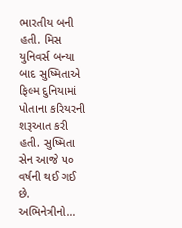ભારતીય બની હતી. મિસ યુનિવર્સ બન્યા બાદ સુષ્મિતાએ ફિલ્મ દુનિયામાં પોતાના કરિયરની શરૂઆત કરી હતી. સુષ્મિતા સેન આજે ૫૦ વર્ષની થઈ ગઈ છે. અભિનેત્રીનો…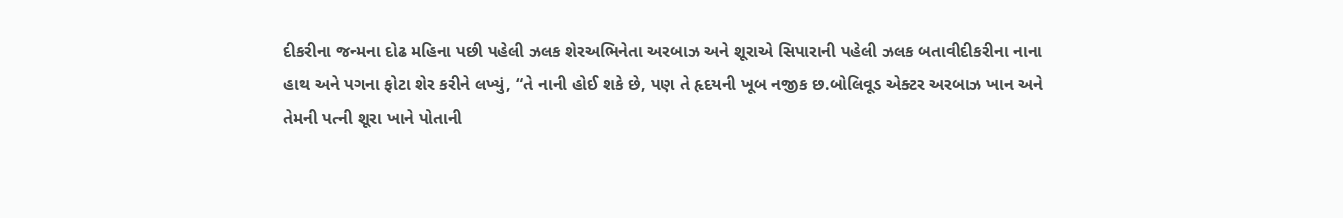દીકરીના જન્મના દોઢ મહિના પછી પહેલી ઝલક શેરઅભિનેતા અરબાઝ અને શૂરાએ સિપારાની પહેલી ઝલક બતાવીદીકરીના નાના હાથ અને પગના ફોટા શેર કરીને લખ્યું, “તે નાની હોઈ શકે છે, પણ તે હૃદયની ખૂબ નજીક છ.બોલિવૂડ એક્ટર અરબાઝ ખાન અને તેમની પત્ની શૂરા ખાને પોતાની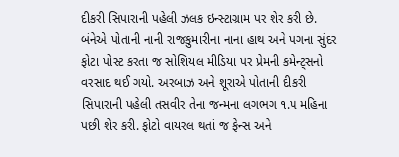દીકરી સિપારાની પહેલી ઝલક ઇન્સ્ટાગ્રામ પર શેર કરી છે. બંનેએ પોતાની નાની રાજકુમારીના નાના હાથ અને પગના સુંદર ફોટા પોસ્ટ કરતા જ સોશિયલ મીડિયા પર પ્રેમની કમેન્ટ્સનો વરસાદ થઈ ગયો. અરબાઝ અને શૂરાએ પોતાની દીકરી સિપારાની પહેલી તસવીર તેના જન્મના લગભગ ૧.૫ મહિના પછી શેર કરી. ફોટો વાયરલ થતાં જ ફેન્સ અને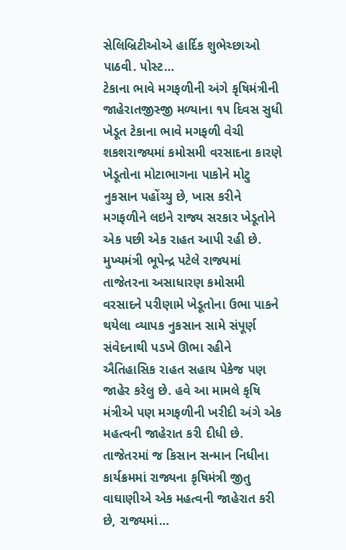સેલિબ્રિટીઓએ હાર્દિક શુભેચ્છાઓ પાઠવી. પોસ્ટ…
ટેકાના ભાવે મગફળીની અંગે કૃષિમંત્રીની જાહેરાતજીસ્જી મળ્યાના ૧૫ દિવસ સુધી ખેડૂત ટેકાના ભાવે મગફળી વેચી શકશરાજ્યમાં કમોસમી વરસાદના કારણે ખેડૂતોના મોટાભાગના પાકોને મોટુ નુકસાન પહોંચ્યુ છે, ખાસ કરીને મગફળીને લઇને રાજ્ય સરકાર ખેડૂતોને એક પછી એક રાહત આપી રહી છે. મુખ્યમંત્રી ભૂપેન્દ્ર પટેલે રાજ્યમાં તાજેતરના અસાધારણ કમોસમી વરસાદને પરીણામે ખેડૂતોના ઉભા પાકને થયેલા વ્યાપક નુકસાન સામે સંપૂર્ણ સંવેદનાથી પડખે ઊભા રહીને ઐતિહાસિક રાહત સહાય પેકેજ પણ જાહેર કરેલુ છે. હવે આ મામલે કૃષિ મંત્રીએ પણ મગફળીની ખરીદી અંગે એક મહત્વની જાહેરાત કરી દીધી છે. તાજેતરમાં જ કિસાન સન્માન નિધીના કાર્યક્રમમાં રાજ્યના કૃષિમંત્રી જીતુ વાઘાણીએ એક મહત્વની જાહેરાત કરી છે, રાજ્યમાં…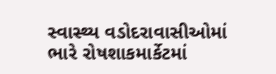સ્વાસ્થ્ય વડોદરાવાસીઓમાં ભારે રોષશાકમાર્કેટમાં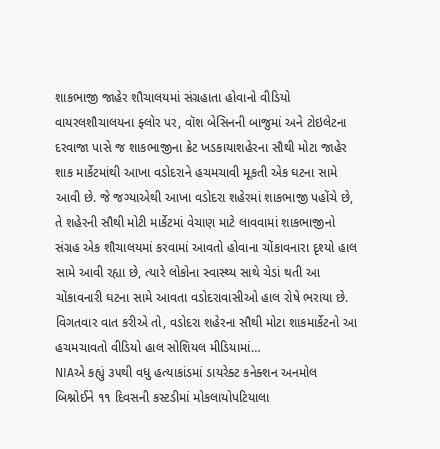શાકભાજી જાહેર શૌચાલયમાં સંગ્રહાતા હોવાનો વીડિયો વાયરલશૌચાલયના ફ્લોર પર, વૉશ બેસિનની બાજુમાં અને ટોઇલેટના દરવાજા પાસે જ શાકભાજીના ક્રેટ ખડકાયાશહેરના સૌથી મોટા જાહેર શાક માર્કેટમાંથી આખા વડોદરાને હચમચાવી મૂકતી એક ઘટના સામે આવી છે. જે જગ્યાએથી આખા વડોદરા શહેરમાં શાકભાજી પહોંચે છે, તે શહેરની સૌથી મોટી માર્કેટમાં વેચાણ માટે લાવવામાં શાકભાજીનો સંગ્રહ એક શૌચાલયમાં કરવામાં આવતો હોવાના ચોંકાવનારા દૃશ્યો હાલ સામે આવી રહ્યા છે, ત્યારે લોકોના સ્વાસ્થ્ય સાથે ચેડાં થતી આ ચોંકાવનારી ઘટના સામે આવતા વડોદરાવાસીઓ હાલ રોષે ભરાયા છે. વિગતવાર વાત કરીએ તો, વડોદરા શહેરના સૌથી મોટા શાકમાર્કેટનો આ હચમચાવતો વીડિયો હાલ સોશિયલ મીડિયામાં…
NIAએ કહ્યું ૩૫થી વધુ હત્યાકાંડમાં ડાયરેક્ટ કનેક્શન અનમોલ બિશ્નોઈને ૧૧ દિવસની કસ્ટડીમાં મોકલાયોપટિયાલા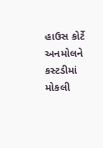હાઉસ કોર્ટે અનમોલને કસ્ટડીમાં મોકલી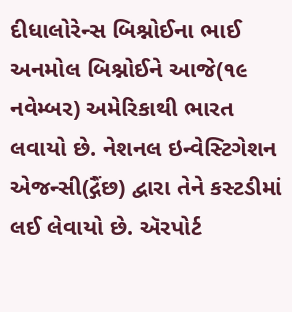દીધાલોરેન્સ બિશ્નોઈના ભાઈ અનમોલ બિશ્નોઈને આજે(૧૯ નવેમ્બર) અમેરિકાથી ભારત લવાયો છે. નેશનલ ઇન્વેસ્ટિગેશન એજન્સી(દ્ગૈંછ) દ્વારા તેને કસ્ટડીમાં લઈ લેવાયો છે. ઍરપોર્ટ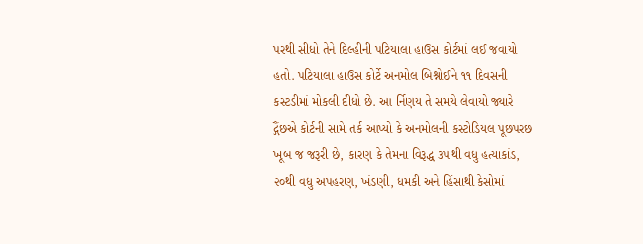પરથી સીધો તેને દિલ્હીની પટિયાલા હાઉસ કોર્ટમાં લઈ જવાયો હતો. પટિયાલા હાઉસ કોર્ટે અનમોલ બિશ્નોઈને ૧૧ દિવસની કસ્ટડીમાં મોકલી દીધો છે. આ ર્નિણય તે સમયે લેવાયો જ્યારે દ્ગૈંછએ કોર્ટની સામે તર્ક આપ્યો કે અનમોલની કસ્ટોડિયલ પૂછપરછ ખૂબ જ જરૂરી છે, કારણ કે તેમના વિરૂદ્ધ ૩૫થી વધુ હત્યાકાંડ, ૨૦થી વધુ અપહરણ, ખંડણી, ધમકી અને હિંસાથી કેસોમાં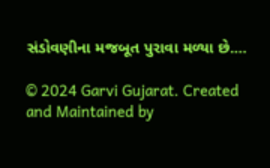સંડોવણીના મજબૂત પુરાવા મળ્યા છે.…

© 2024 Garvi Gujarat. Created and Maintained by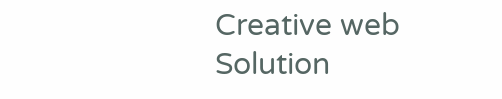Creative web Solution